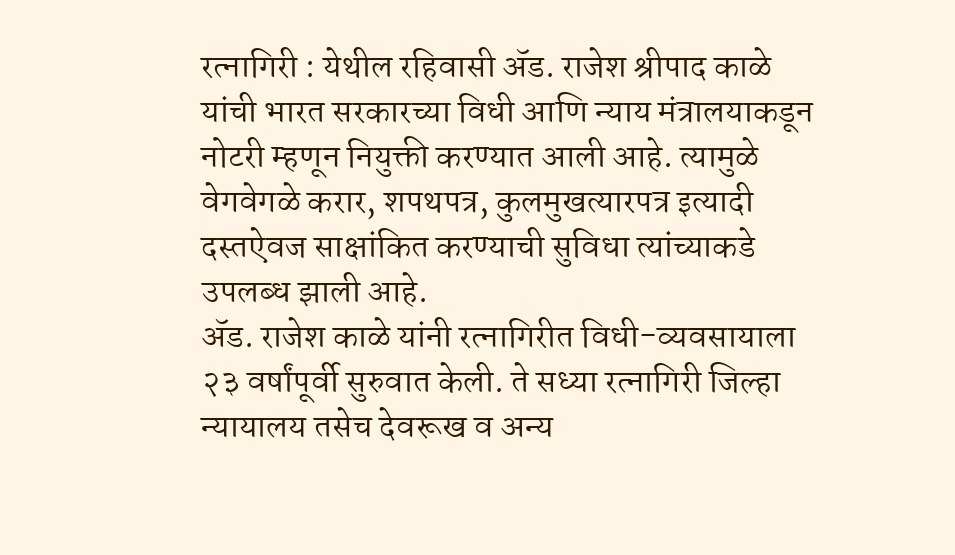रत्नागिरी : येथील रहिवासी ॲड. राजेश श्रीपाद काळे यांची भारत सरकारच्या विधी आणि न्याय मंत्रालयाकडून नोटरी म्हणून नियुक्ती करण्यात आली आहे. त्यामुळे वेगवेगळे करार, शपथपत्र, कुलमुखत्यारपत्र इत्यादी दस्तऐवज साक्षांकित करण्याची सुविधा त्यांच्याकडे उपलब्ध झाली आहे.
ॲड. राजेश काळे यांनी रत्नागिरीत विधी-व्यवसायाला २३ वर्षांपूर्वी सुरुवात केली. ते सध्या रत्नागिरी जिल्हा न्यायालय तसेच देवरूख व अन्य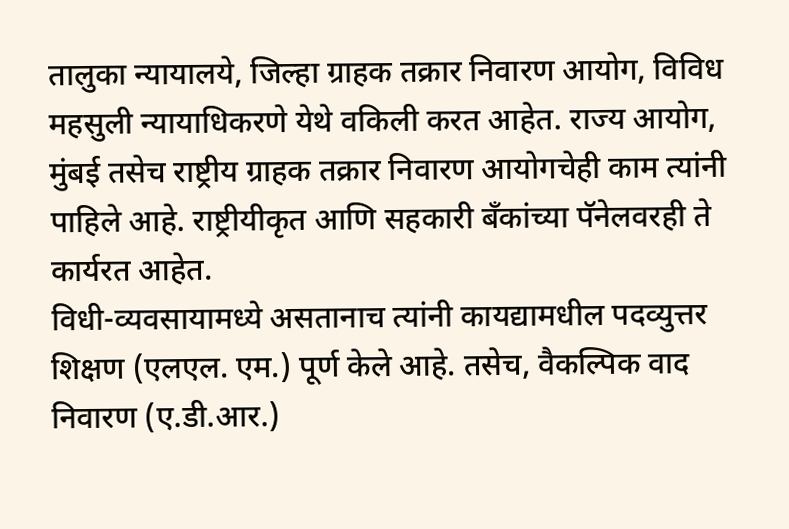तालुका न्यायालये, जिल्हा ग्राहक तक्रार निवारण आयोग, विविध महसुली न्यायाधिकरणे येथे वकिली करत आहेत. राज्य आयोग, मुंबई तसेच राष्ट्रीय ग्राहक तक्रार निवारण आयोगचेही काम त्यांनी पाहिले आहे. राष्ट्रीयीकृत आणि सहकारी बँकांच्या पॅनेलवरही ते कार्यरत आहेत.
विधी-व्यवसायामध्ये असतानाच त्यांनी कायद्यामधील पदव्युत्तर शिक्षण (एलएल. एम.) पूर्ण केले आहे. तसेच, वैकल्पिक वाद निवारण (ए.डी.आर.)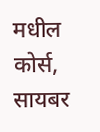मधील कोर्स, सायबर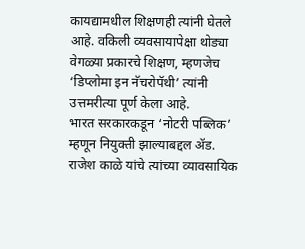कायद्यामधील शिक्षणही त्यांनी घेतले आहे. वकिली व्यवसायापेक्षा थोड्या वेगळ्या प्रकारचे शिक्षण, म्हणजेच ‘डिप्लोमा इन नॅचरोपॅथी’ त्यांनी उत्तमरीत्या पूर्ण केला आहे.
भारत सरकारकडून ‘नोटरी पब्लिक’ म्हणून नियुक्ती झाल्याबद्दल ॲड. राजेश काळे यांचे त्यांच्या व्यावसायिक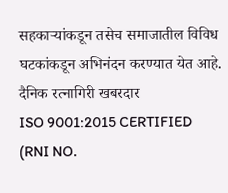सहकाऱ्यांकडून तसेच समाजातील विविध घटकांकडून अभिनंदन करण्यात येत आहे.
दैनिक रत्नागिरी खबरदार
ISO 9001:2015 CERTIFIED
(RNI NO.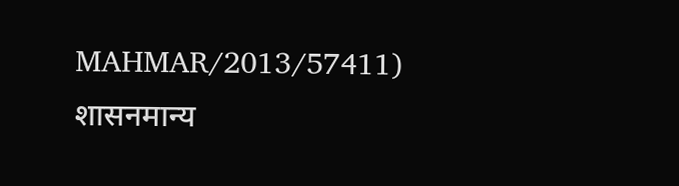MAHMAR/2013/57411)
शासनमान्य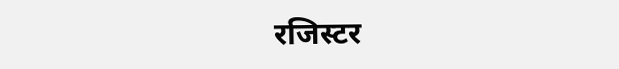रजिस्टर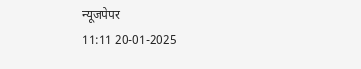न्यूजपेपर
11:11 20-01-2025